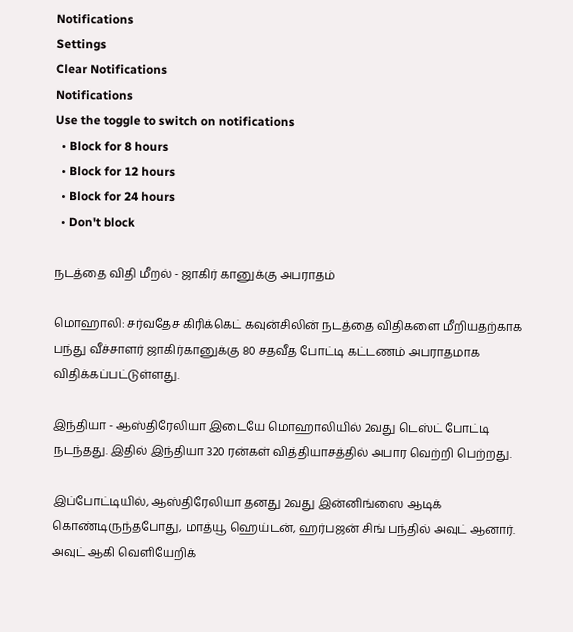Notifications
Settings
Clear Notifications
Notifications
Use the toggle to switch on notifications
  • Block for 8 hours
  • Block for 12 hours
  • Block for 24 hours
  • Don't block

நடத்தை விதி மீறல் - ஜாகிர் கானுக்கு அபராதம்

மொஹாலி: சர்வதேச கிரிக்கெட் கவுன்சிலின் நடத்தை விதிகளை மீறியதற்காக பந்து வீச்சாளர் ஜாகிர்கானுக்கு 80 சதவீத போட்டி கட்டணம் அபராதமாக விதிக்கப்பட்டுள்ளது.

இந்தியா - ஆஸ்திரேலியா இடையே மொஹாலியில் 2வது டெஸ்ட் போட்டி நடந்தது. இதில் இந்தியா 320 ரன்கள் வித்தியாசத்தில் அபார வெற்றி பெற்றது.

இப்போட்டியில், ஆஸ்திரேலியா தனது 2வது இன்னிங்ஸை ஆடிக் கொண்டிருந்தபோது, மாத்யூ ஹெய்டன், ஹர்பஜன் சிங் பந்தில் அவுட் ஆனார். அவுட் ஆகி வெளியேறிக்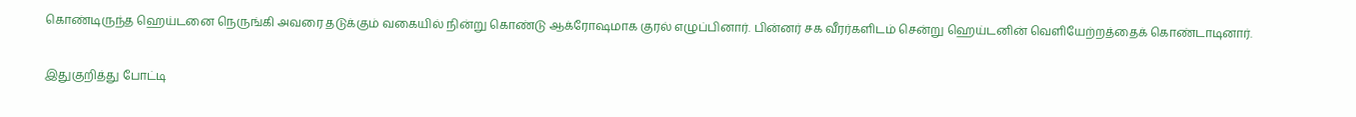கொண்டிருந்த ஹெய்டனை நெருங்கி அவரை தடுக்கும் வகையில் நின்று கொண்டு ஆக்ரோஷமாக குரல் எழுப்பினார். பின்னர் சக வீரர்களிடம் சென்று ஹெய்டனின் வெளியேற்றத்தைக் கொண்டாடினார்.

இதுகுறித்து போட்டி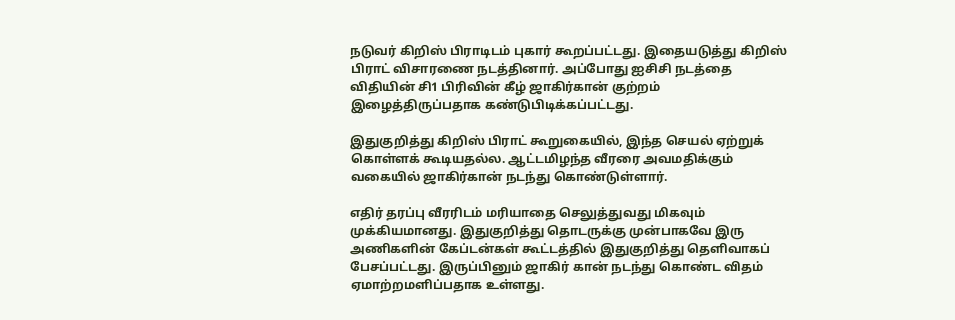நடுவர் கிறிஸ் பிராடிடம் புகார் கூறப்பட்டது. இதையடுத்து கிறிஸ் பிராட் விசாரணை நடத்தினார். அப்போது ஐசிசி நடத்தை விதியின் சி1 பிரிவின் கீழ் ஜாகிர்கான் குற்றம் இழைத்திருப்பதாக கண்டுபிடிக்கப்பட்டது.

இதுகுறித்து கிறிஸ் பிராட் கூறுகையில், இந்த செயல் ஏற்றுக் கொள்ளக் கூடியதல்ல. ஆட்டமிழந்த வீரரை அவமதிக்கும் வகையில் ஜாகிர்கான் நடந்து கொண்டுள்ளார்.

எதிர் தரப்பு வீரரிடம் மரியாதை செலுத்துவது மிகவும் முக்கியமானது. இதுகுறித்து தொடருக்கு முன்பாகவே இரு அணிகளின் கேப்டன்கள் கூட்டத்தில் இதுகுறித்து தெளிவாகப் பேசப்பட்டது. இருப்பினும் ஜாகிர் கான் நடந்து கொண்ட விதம் ஏமாற்றமளிப்பதாக உள்ளது.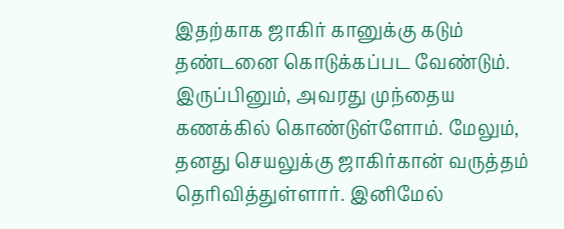இதற்காக ஜாகிர் கானுக்கு கடும் தண்டனை கொடுக்கப்பட வேண்டும். இருப்பினும், அவரது முந்தைய கணக்கில் கொண்டுள்ளோம். மேலும், தனது செயலுக்கு ஜாகிர்கான் வருத்தம் தெரிவித்துள்ளார். இனிமேல்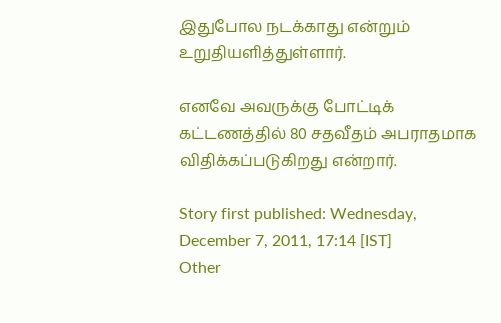இதுபோல நடக்காது என்றும் உறுதியளித்துள்ளார்.

எனவே அவருக்கு போட்டிக் கட்டணத்தில் 80 சதவீதம் அபராதமாக விதிக்கப்படுகிறது என்றார்.

Story first published: Wednesday, December 7, 2011, 17:14 [IST]
Other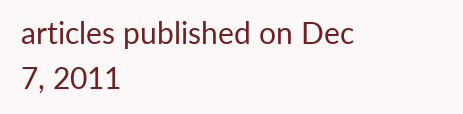articles published on Dec 7, 2011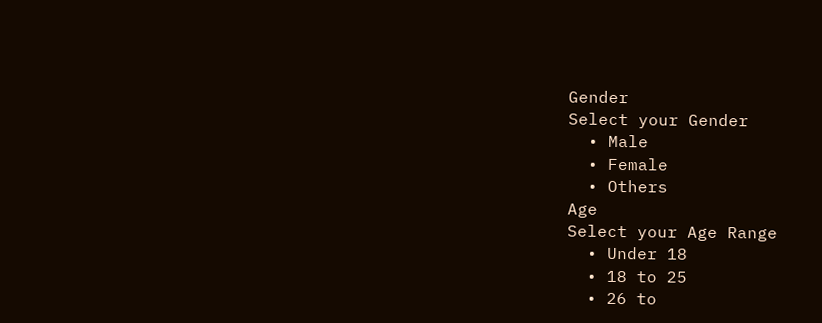Gender
Select your Gender
  • Male
  • Female
  • Others
Age
Select your Age Range
  • Under 18
  • 18 to 25
  • 26 to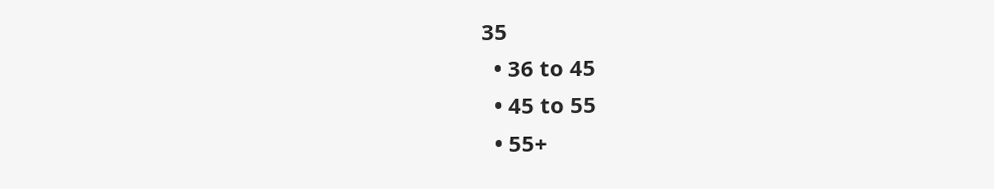35
  • 36 to 45
  • 45 to 55
  • 55+